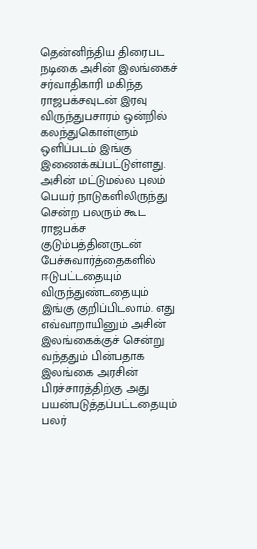தென்னிந்திய திரைபட நடிகை அசின் இலங்கைச் சர்வாதிகாரி மகிந்த ராஜபக்சவுடன் இரவு விருந்துபசாரம் ஒன்றில் கலந்துகொள்ளும் ஒளிப்படம் இங்கு இணைக்கப்பட்டுள்ளது. அசின் மட்டுமல்ல புலம் பெயர் நாடுகளிலிருந்து சென்ற பலரும் கூட ராஜபக்ச குடும்பத்தினருடன் பேச்சுவார்த்தைகளில் ஈடுபட்டதையும் விருந்துண்டதையும் இங்கு குறிப்பிடலாம். எது எவ்வாறாயினும் அசின் இலங்கைக்குச் சென்று வந்ததும் பின்பதாக இலங்கை அரசின் பிரச்சாரத்திற்கு அது பயன்படுத்தப்பட்டதையும் பலர்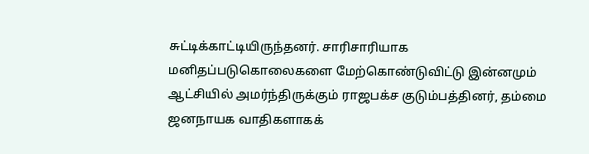சுட்டிக்காட்டியிருந்தனர். சாரிசாரியாக மனிதப்படுகொலைகளை மேற்கொண்டுவிட்டு இன்னமும் ஆட்சியில் அமர்ந்திருக்கும் ராஜபக்ச குடும்பத்தினர், தம்மை ஜனநாயக வாதிகளாகக்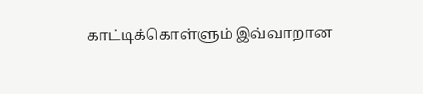காட்டிக்கொள்ளும் இவ்வாறான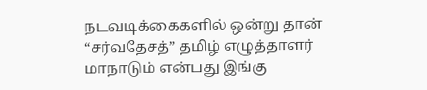நடவடிக்கைகளில் ஒன்று தான் “சர்வதேசத்” தமிழ் எழுத்தாளர் மாநாடும் என்பது இங்கு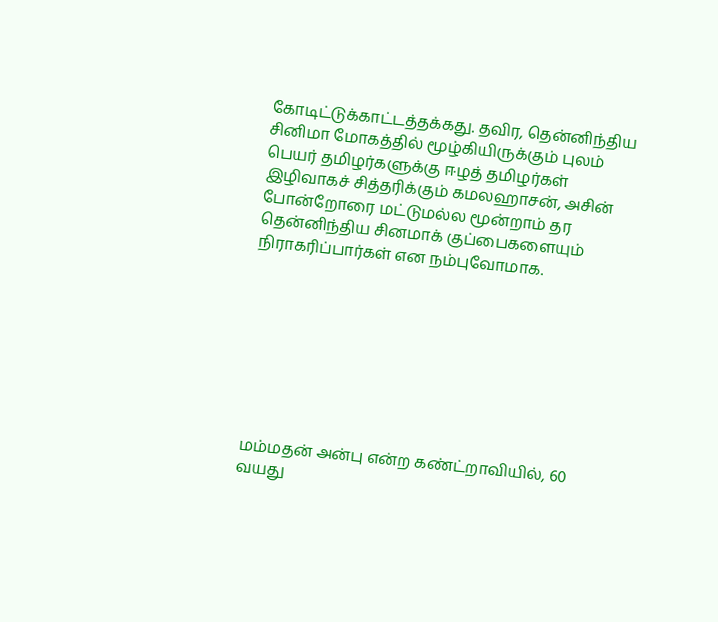கோடிட்டுக்காட்டத்தக்கது. தவிர, தென்னிந்திய சினிமா மோகத்தில் மூழ்கியிருக்கும் புலம் பெயர் தமிழர்களுக்கு ஈழத் தமிழர்கள் இழிவாகச் சித்தரிக்கும் கமலஹாசன், அசின் போன்றோரை மட்டுமல்ல மூன்றாம் தர தென்னிந்திய சினமாக் குப்பைகளையும் நிராகரிப்பார்கள் என நம்புவோமாக.








மம்மதன் அன்பு என்ற கண்ட்றாவியில், 60 வயது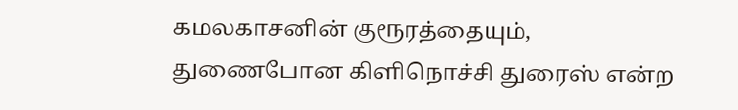கமலகாசனின் குரூரத்தையும், துணைபோன கிளிநொச்சி துரைஸ் என்ற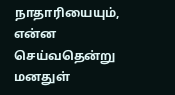நாதாரியையும், என்ன செய்வதென்று மனதுள்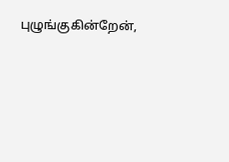புழுங்குகின்றேன்,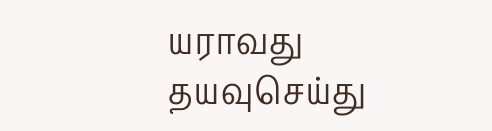யராவது தயவுசெய்து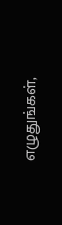எழுதுங்கள்,